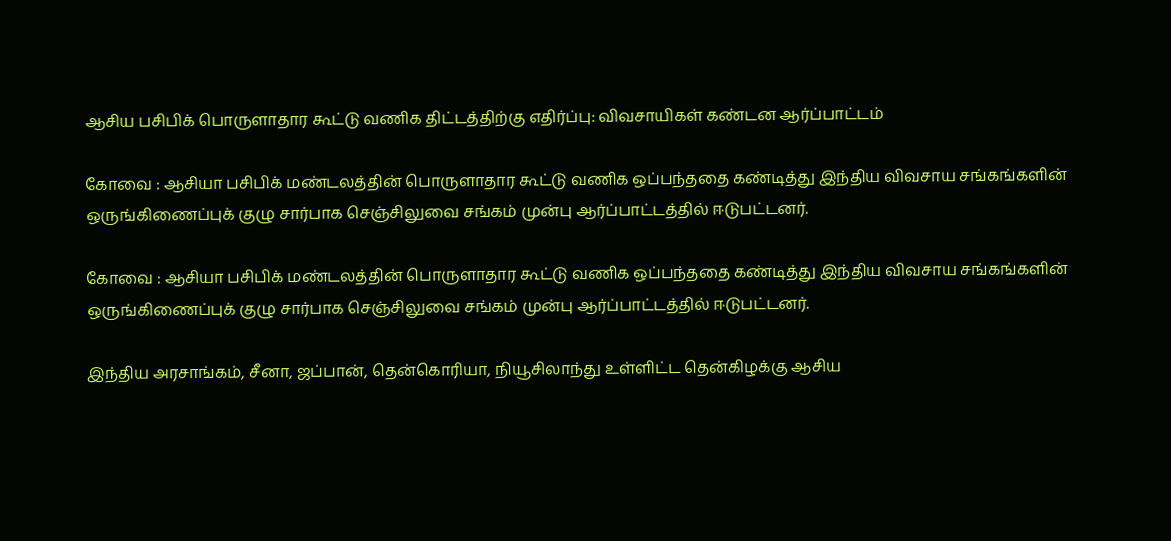ஆசிய பசிபிக் பொருளாதார கூட்டு வணிக திட்டத்திற்கு எதிர்ப்பு: விவசாயிகள் கண்டன ஆர்ப்பாட்டம்

கோவை : ஆசியா பசிபிக் மண்டலத்தின் பொருளாதார கூட்டு வணிக ஒப்பந்ததை கண்டித்து இந்திய விவசாய சங்கங்களின் ஒருங்கிணைப்புக் குழு சார்பாக செஞ்சிலுவை சங்கம் முன்பு ஆர்ப்பாட்டத்தில் ஈடுபட்டனர்.

கோவை : ஆசியா பசிபிக் மண்டலத்தின் பொருளாதார கூட்டு வணிக ஒப்பந்ததை கண்டித்து இந்திய விவசாய சங்கங்களின் ஒருங்கிணைப்புக் குழு சார்பாக செஞ்சிலுவை சங்கம் முன்பு ஆர்ப்பாட்டத்தில் ஈடுபட்டனர்.

இந்திய அரசாங்கம், சீனா, ஜப்பான், தென்கொரியா, நியூசிலாந்து உள்ளிட்ட தென்கிழக்கு ஆசிய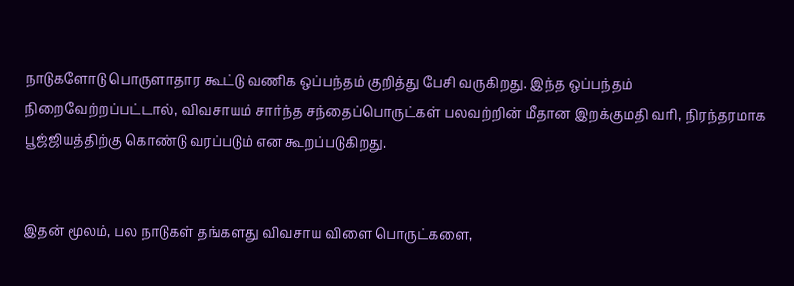நாடுகளோடு பொருளாதார கூட்டு வணிக ஒப்பந்தம் குறித்து பேசி வருகிறது. இந்த ஒப்பந்தம் நிறைவேற்றப்பட்டால், விவசாயம் சார்ந்த சந்தைப்பொருட்கள் பலவற்றின் மீதான இறக்குமதி வரி, நிரந்தரமாக பூஜ்ஜியத்திற்கு கொண்டு வரப்படும் என கூறப்படுகிறது.


இதன் மூலம், பல நாடுகள் தங்களது விவசாய விளை பொருட்களை,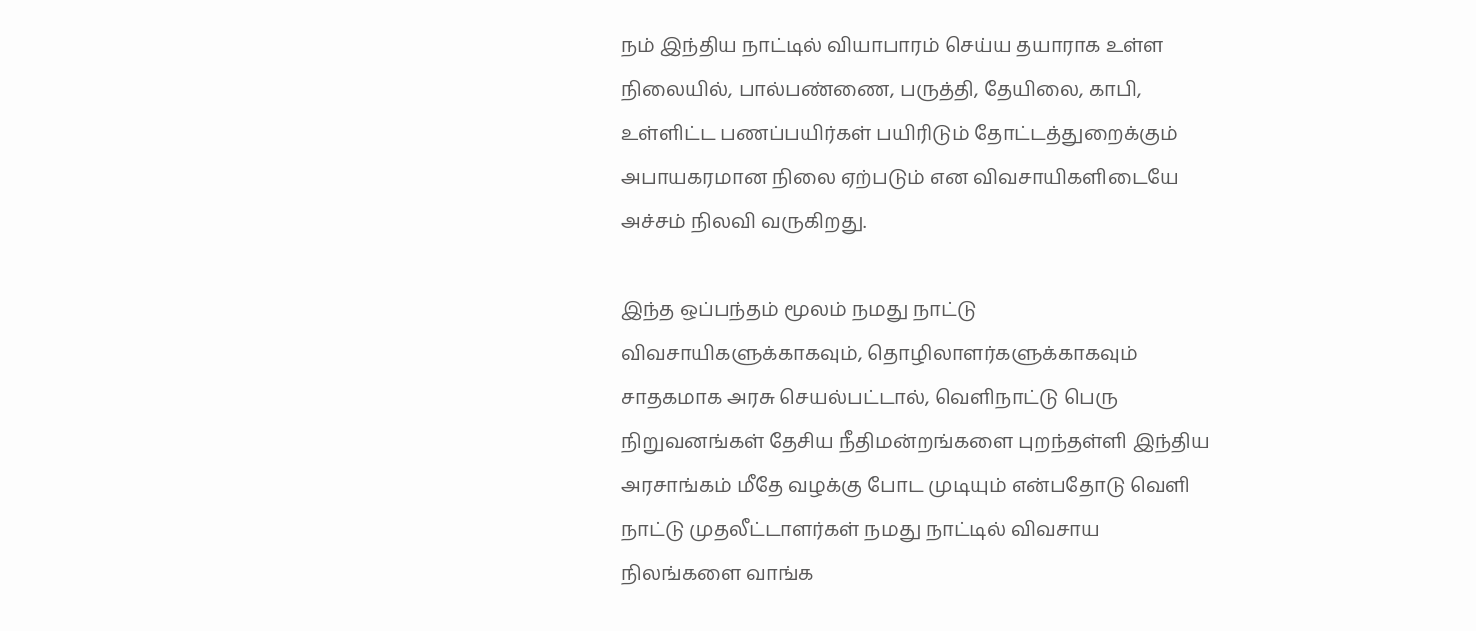நம் இந்திய நாட்டில் வியாபாரம் செய்ய தயாராக உள்ள நிலையில், பால்பண்ணை, பருத்தி, தேயிலை, காபி, உள்ளிட்ட பணப்பயிர்கள் பயிரிடும் தோட்டத்துறைக்கும் அபாயகரமான நிலை ஏற்படும் என விவசாயிகளிடையே அச்சம் நிலவி வருகிறது.

இந்த ஒப்பந்தம் மூலம் நமது நாட்டு விவசாயிகளுக்காகவும், தொழிலாளர்களுக்காகவும் சாதகமாக அரசு செயல்பட்டால், வெளிநாட்டு பெரு நிறுவனங்கள் தேசிய நீதிமன்றங்களை புறந்தள்ளி இந்திய அரசாங்கம் மீதே வழக்கு போட முடியும் என்பதோடு வெளி நாட்டு முதலீட்டாளர்கள் நமது நாட்டில் விவசாய நிலங்களை வாங்க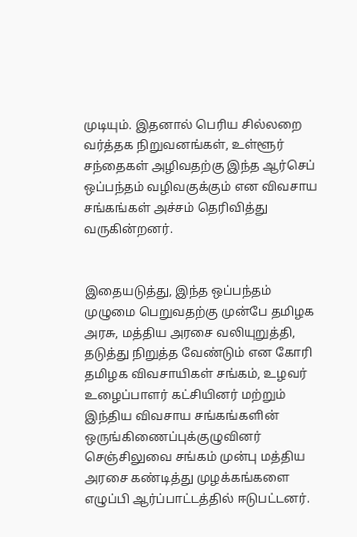முடியும். இதனால் பெரிய சில்லறை வர்த்தக நிறுவனங்கள், உள்ளூர் சந்தைகள் அழிவதற்கு இந்த ஆர்செப் ஒப்பந்தம் வழிவகுக்கும் என விவசாய சங்கங்கள் அச்சம் தெரிவித்து வருகின்றனர்.


இதையடுத்து, இந்த ஒப்பந்தம் முழுமை பெறுவதற்கு முன்பே தமிழக அரசு, மத்திய அரசை வலியுறுத்தி, தடுத்து நிறுத்த வேண்டும் என கோரி தமிழக விவசாயிகள் சங்கம், உழவர் உழைப்பாளர் கட்சியினர் மற்றும் இந்திய விவசாய சங்கங்களின் ஒருங்கிணைப்புக்குழுவினர் செஞ்சிலுவை சங்கம் முன்பு மத்திய அரசை கண்டித்து முழக்கங்களை எழுப்பி ஆர்ப்பாட்டத்தில் ஈடுபட்டனர்.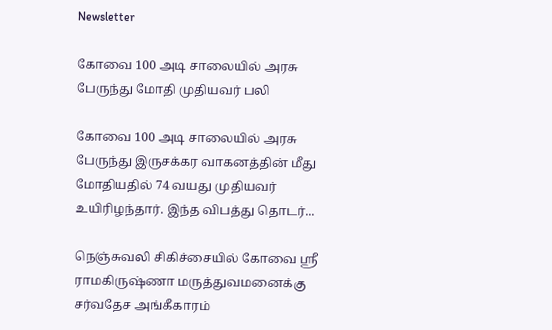Newsletter

கோவை 100 அடி சாலையில் அரசு பேருந்து மோதி முதியவர் பலி

கோவை 100 அடி சாலையில் அரசு பேருந்து இருசக்கர வாகனத்தின் மீது மோதியதில் 74 வயது முதியவர் உயிரிழந்தார். இந்த விபத்து தொடர்...

நெஞ்சுவலி சிகிச்சையில் கோவை ஸ்ரீ ராமகிருஷ்ணா மருத்துவமனைக்கு சர்வதேச அங்கீகாரம்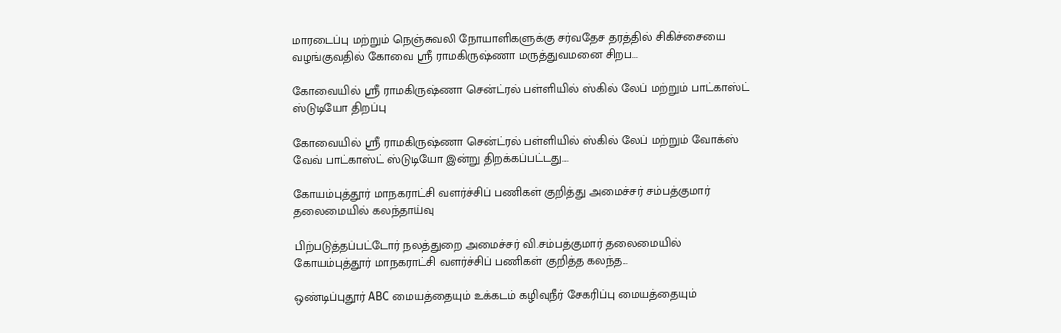மாரடைப்பு மற்றும் நெஞ்சுவலி நோயாளிகளுக்கு சர்வதேச தரத்தில் சிகிச்சையை வழங்குவதில் கோவை ஸ்ரீ ராமகிருஷ்ணா மருத்துவமனை சிறப...

கோவையில் ஸ்ரீ ராமகிருஷ்ணா சென்ட்ரல் பள்ளியில் ஸ்கில் லேப் மற்றும் பாட்காஸ்ட் ஸ்டுடியோ திறப்பு

கோவையில் ஸ்ரீ ராமகிருஷ்ணா சென்ட்ரல் பள்ளியில் ஸ்கில் லேப் மற்றும் வோக்ஸ் வேவ் பாட்காஸ்ட் ஸ்டுடியோ இன்று திறக்கப்பட்டது....

கோயம்புத்தூர் மாநகராட்சி வளர்ச்சிப் பணிகள் குறித்து அமைச்சர் சம்பத்குமார் தலைமையில் கலந்தாய்வு

பிற்படுத்தப்பட்டோர் நலத்துறை அமைச்சர் வி.சம்பத்குமார் தலைமையில் கோயம்புத்தூர் மாநகராட்சி வளர்ச்சிப் பணிகள் குறித்த கலந்த...

ஒண்டிப்புதூர் ABC மையத்தையும் உக்கடம் கழிவுநீர் சேகரிப்பு மையத்தையும்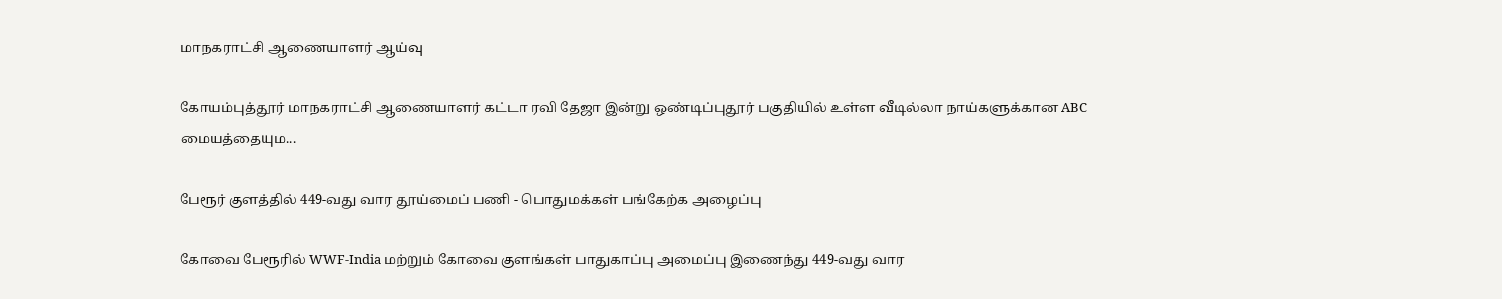மாநகராட்சி ஆணையாளர் ஆய்வு

கோயம்புத்தூர் மாநகராட்சி ஆணையாளர் கட்டா ரவி தேஜா இன்று ஒண்டிப்புதூர் பகுதியில் உள்ள வீடில்லா நாய்களுக்கான ABC மையத்தையும...

பேரூர் குளத்தில் 449-வது வார தூய்மைப் பணி - பொதுமக்கள் பங்கேற்க அழைப்பு

கோவை பேரூரில் WWF-India மற்றும் கோவை குளங்கள் பாதுகாப்பு அமைப்பு இணைந்து 449-வது வார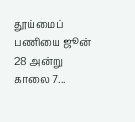தூய்மைப் பணியை ஜூன் 28 அன்று காலை 7...